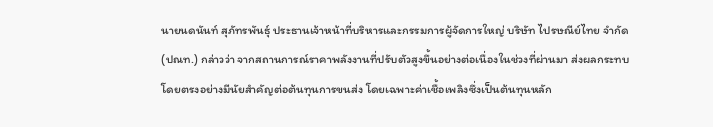นายนดนันท์ สุภัทรพันธุ์ ประธานเจ้าหน้าที่บริหารและกรรมการผู้จัดการใหญ่ บริษัท ไปรษณีย์ไทย จำกัด (ปณท.) กล่าวว่า จากสถานการณ์ราคาพลังงานที่ปรับตัวสูงขึ้นอย่างต่อเนื่องในช่วงที่ผ่านมา ส่งผลกระทบโดยตรงอย่างมีนัยสำคัญต่อต้นทุนการขนส่ง โดยเฉพาะค่าเชื้อเพลิงซึ่งเป็นต้นทุนหลัก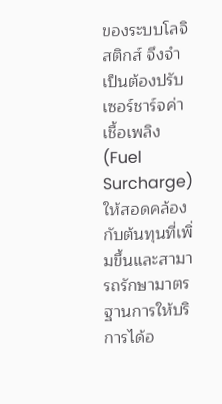ของระบบโลจิสติกส์ จึงจำเป็นต้องปรับเซอร์ชาร์จค่าเชื้อเพลิง (Fuel Surcharge) ให้สอดคล้องกับต้นทุนที่เพิ่มขึ้นและสามารถรักษามาตรฐานการให้บริการได้อ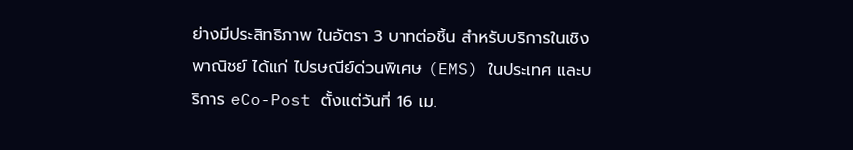ย่างมีประสิทธิภาพ ในอัตรา 3 บาทต่อชิ้น สำหรับบริการในเชิงพาณิชย์ ได้แก่ ไปรษณีย์ด่วนพิเศษ (EMS) ในประเทศ และบริการ eCo-Post ตั้งแต่วันที่ 16 เม.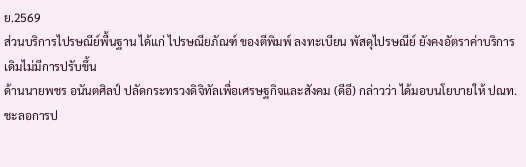ย.2569
ส่วนบริการไปรษณีย์พื้นฐาน ได้แก่ ไปรษณียภัณฑ์ ของตีพิมพ์ ลงทะเบียน พัสดุไปรษณีย์ ยังคงอัตราค่าบริการเดิมไม่มีการปรับขึ้น
ด้านนายพชร อนันตศิลป์ ปลัดกระทรวงดิจิทัลเพื่อเศรษฐกิจและสังคม (ดีอี) กล่าวว่า ได้มอบนโยบายให้ ปณท.ชะลอการป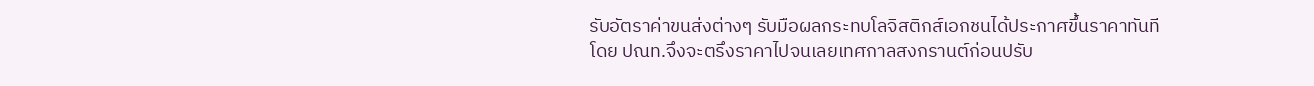รับอัตราค่าขนส่งต่างๆ รับมือผลกระทบโลจิสติกส์เอกชนได้ประกาศขึ้นราคาทันที
โดย ปณท.จึงจะตรึงราคาไปจนเลยเทศกาลสงกรานต์ก่อนปรับ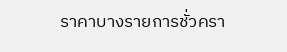ราคาบางรายการชั่วครา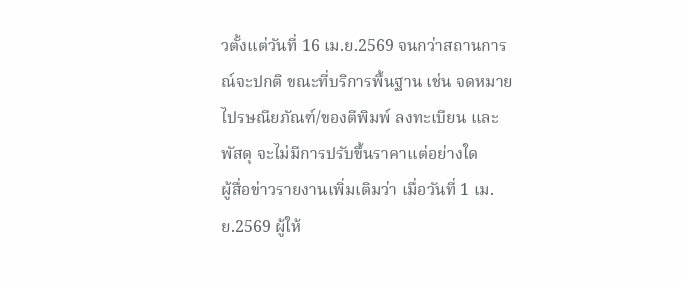วตั้งแต่วันที่ 16 เม.ย.2569 จนกว่าสถานการณ์จะปกติ ขณะที่บริการพื้นฐาน เช่น จดหมาย ไปรษณียภัณฑ์/ของตีพิมพ์ ลงทะเบียน และพัสดุ จะไม่มีการปรับขึ้นราคาแต่อย่างใด
ผู้สื่อข่าวรายงานเพิ่มเติมว่า เมื่อวันที่ 1 เม.ย.2569 ผู้ให้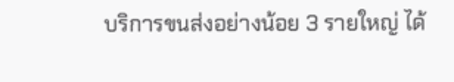บริการขนส่งอย่างน้อย 3 รายใหญ่ ได้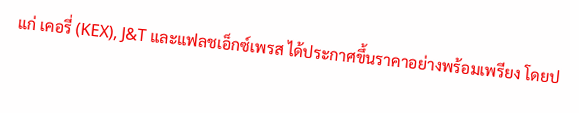แก่ เคอรี่ (KEX), J&T และแฟลชเอ็กซ์เพรส ได้ประกาศขึ้นราคาอย่างพร้อมเพรียง โดยป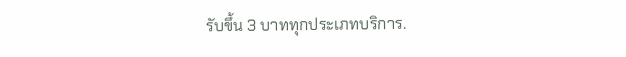รับขึ้น 3 บาททุกประเภทบริการ.